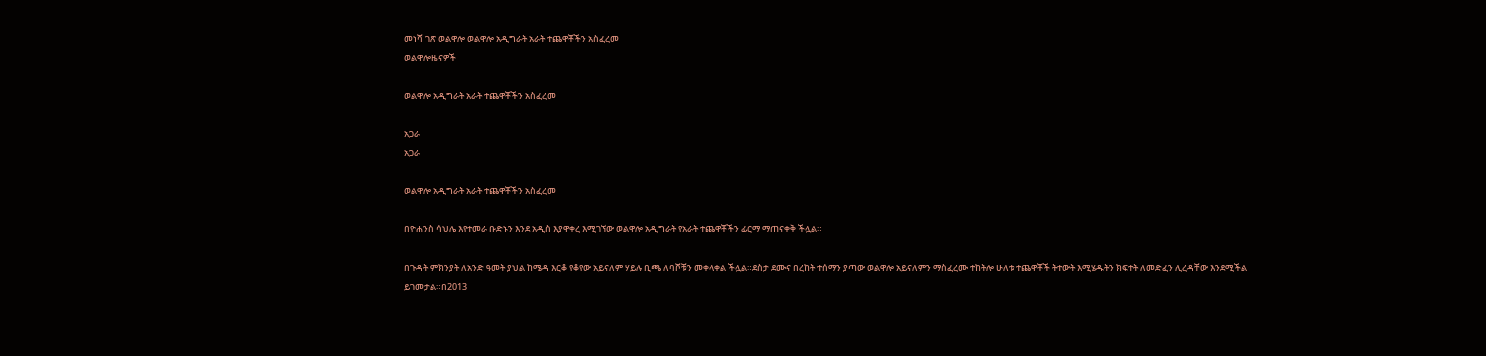መነሻ ገጽ ወልዋሎ ወልዋሎ አዲግራት አራት ተጨዋቾችን አስፈረመ
ወልዋሎዜናዎች

ወልዋሎ አዲግራት አራት ተጨዋቾችን አስፈረመ

አጋራ
አጋራ

ወልዋሎ አዲግራት አራት ተጨዋቾችን አስፈረመ

በዮሐንስ ሳህሌ እየተመራ ቡድኑን እንደ አዲስ እያዋቀረ እሚገኘው ወልዋሎ አዲግራት የአራት ተጨዋቾችን ፊርማ ማጠናቀቅ ችሏል።

በጉዳት ምክንያት ለአንድ ዓመት ያህል ከሜዳ እርቆ የቆየው አይናለም ሃይሉ ቢጫ ለባሾቹን መቀላቀል ችሏል።ደስታ ደሙና በረከት ተሰማን ያጣው ወልዋሎ አይናለምን ማስፈረሙ ተከትሎ ሁለቱ ተጨዋቾች ትተውት እሚሄዱትን ክፍተት ለመድፈን ሊረዳቸው እንደሚችል ይገመታል።በ2013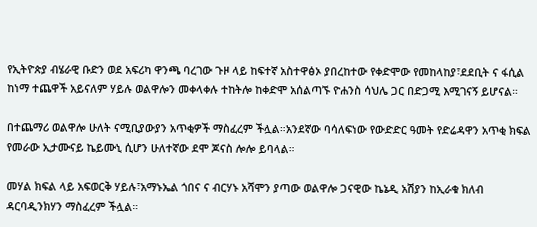የኢትዮጵያ ብሄራዊ ቡድን ወደ አፍሪካ ዋንጫ ባረገው ጉዞ ላይ ከፍተኛ አስተዋፅኦ ያበረከተው የቀድሞው የመከላከያ፣ደደቢት ና ፋሲል ከነማ ተጨዋች አይናለም ሃይሉ ወልዋሎን መቀላቀሉ ተከትሎ ከቀድሞ አሰልጣኙ ዮሐንስ ሳህሌ ጋር በድጋሚ እሚገናኝ ይሆናል።

በተጨማሪ ወልዋሎ ሁለት ናሚቢያውያን አጥቂዎች ማስፈረም ችሏል።አንደኛው ባሳለፍነው የውድድር ዓመት የድሬዳዋን አጥቂ ክፍል የመራው ኢታሙናይ ኬይሙኒ ሲሆን ሁለተኛው ደሞ ጆናስ ሎሎ ይባላል።

መሃል ክፍል ላይ አፍወርቅ ሃይሉ፣አማኑኤል ጎበና ና ብርሃኑ አሻሞን ያጣው ወልዋሎ ጋናዊው ኬኔዲ አሽያን ከኢራቁ ክለብ ዳርባዲንክሃን ማስፈረም ችሏል።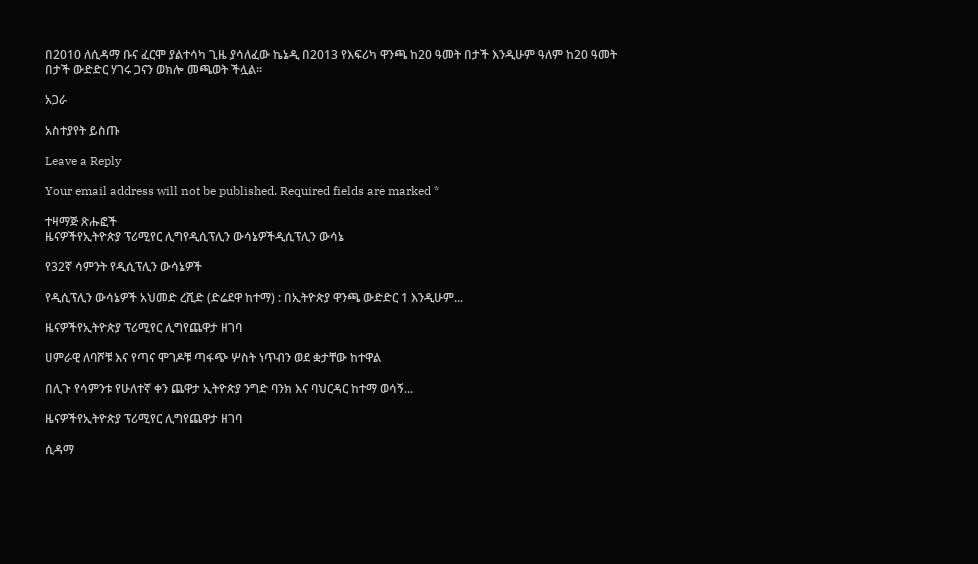በ2010 ለሲዳማ ቡና ፈርሞ ያልተሳካ ጊዜ ያሳለፈው ኬኔዲ በ2013 የእፍሪካ ዋንጫ ከ20 ዓመት በታች እንዲሁም ዓለም ከ20 ዓመት በታች ውድድር ሃገሩ ጋናን ወክሎ መጫወት ችሏል።

አጋራ

አስተያየት ይስጡ

Leave a Reply

Your email address will not be published. Required fields are marked *

ተዛማጅ ጽሑፎች
ዜናዎችየኢትዮጵያ ፕሪሚየር ሊግየዲሲፕሊን ውሳኔዎችዲሲፕሊን ውሳኔ

የ32ኛ ሳምንት የዲሲፕሊን ውሳኔዎች

የዲሲፕሊን ውሳኔዎች አህመድ ረሺድ (ድሬደዋ ከተማ) : በኢትዮጵያ ዋንጫ ውድድር 1 እንዲሁም...

ዜናዎችየኢትዮጵያ ፕሪሚየር ሊግየጨዋታ ዘገባ

ሀምራዊ ለባሾቹ እና የጣና ሞገዶቹ ጣፋጭ ሦስት ነጥብን ወደ ቋታቸው ከተዋል

በሊጉ የሳምንቱ የሁለተኛ ቀን ጨዋታ ኢትዮጵያ ንግድ ባንክ እና ባህርዳር ከተማ ወሳኝ...

ዜናዎችየኢትዮጵያ ፕሪሚየር ሊግየጨዋታ ዘገባ

ሲዳማ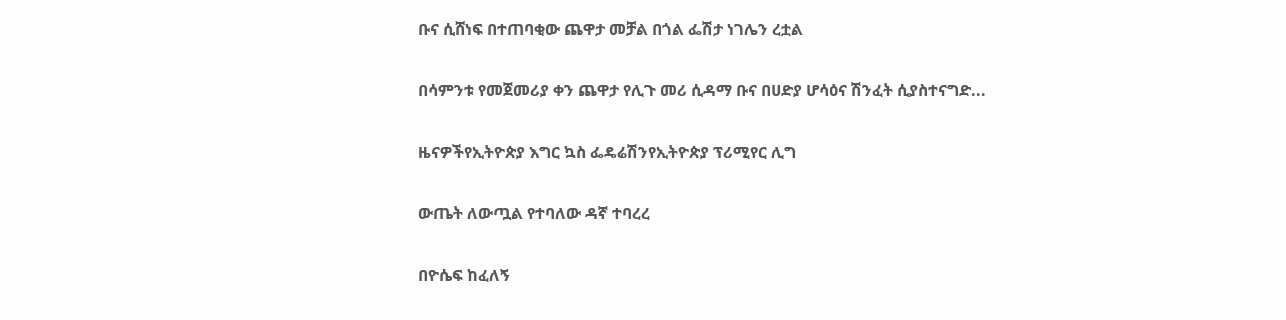ቡና ሲሸነፍ በተጠባቂው ጨዋታ መቻል በጎል ፌሽታ ነገሌን ረቷል

በሳምንቱ የመጀመሪያ ቀን ጨዋታ የሊጉ መሪ ሲዳማ ቡና በሀድያ ሆሳዕና ሽንፈት ሲያስተናግድ...

ዜናዎችየኢትዮጵያ እግር ኳስ ፌዴሬሽንየኢትዮጵያ ፕሪሚየር ሊግ

ውጤት ለውጧል የተባለው ዳኛ ተባረረ

በዮሴፍ ከፈለኝ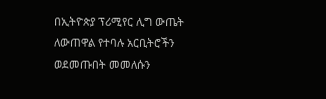በኢትዮጵያ ፕሪሚየር ሊግ ውጤት ለውጠዋል የተባሉ አርቢትሮችን ወደመጡበት መመለሱን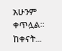አሁንም ቀጥሏል። ከቀናት...